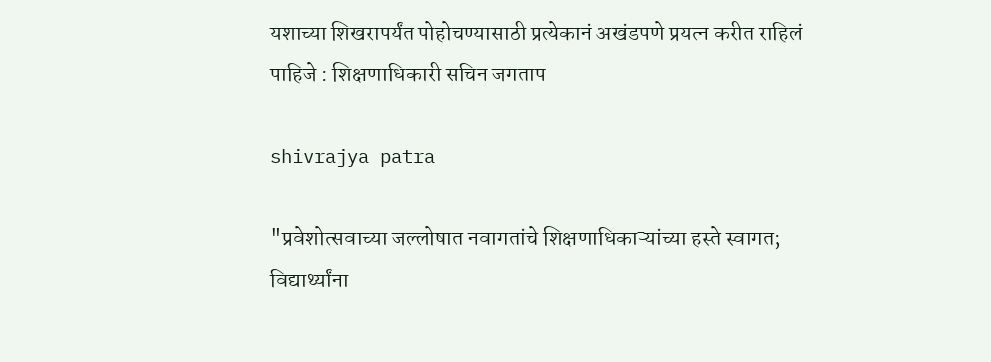यशाच्या शिखरापर्यंत पोहोचण्यासाठी प्रत्येकानं अखंडपणे प्रयत्न करीत राहिलं पाहिजे : शिक्षणाधिकारी सचिन जगताप

shivrajya patra

"प्रवेशोत्सवाच्या जल्लोषात नवागतांचे शिक्षणाधिकाऱ्यांच्या हस्ते स्वागत; विद्यार्थ्यांना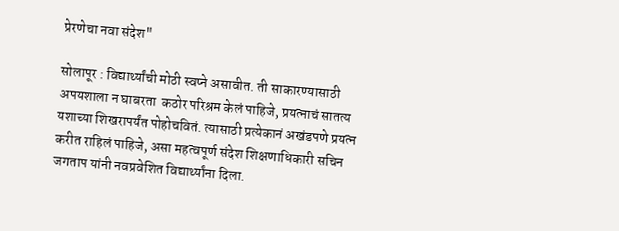प्रेरणेचा नवा संदेश"

सोलापूर : विद्यार्थ्यांची मोठी स्वप्ने असावीत. ती साकारण्यासाठी अपयशाला न घाबरता  कठोर परिश्रम केलं पाहिजे, प्रयत्नाचं सातत्य यशाच्या शिखरापर्यंत पोहोचवितं. त्यासाठी प्रत्येकानं अखंडपणे प्रयत्न करीत राहिलं पाहिजे, असा महत्वपूर्ण संदेश शिक्षणाधिकारी सचिन जगताप यांनी नवप्रवेशित विद्यार्थ्यांना दिला.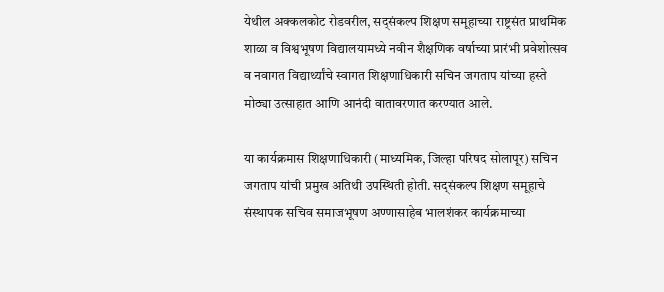येथील अक्कलकोट रोडवरील, सद्संकल्प शिक्षण समूहाच्या राष्ट्रसंत प्राथमिक शाळा व विश्वभूषण विद्यालयामध्ये नवीन शैक्षणिक वर्षाच्या प्रारंभी प्रवेशोत्सव व नवागत विद्यार्थ्यांचे स्वागत शिक्षणाधिकारी सचिन जगताप यांच्या हस्ते मोठ्या उत्साहात आणि आनंदी वातावरणात करण्यात आले.

या कार्यक्रमास शिक्षणाधिकारी (माध्यमिक, जिल्हा परिषद सोलापूर) सचिन जगताप यांची प्रमुख अतिथी उपस्थिती होती. सद्संकल्प शिक्षण समूहाचे संस्थापक सचिव समाजभूषण अण्णासाहेब भालशंकर कार्यक्रमाच्या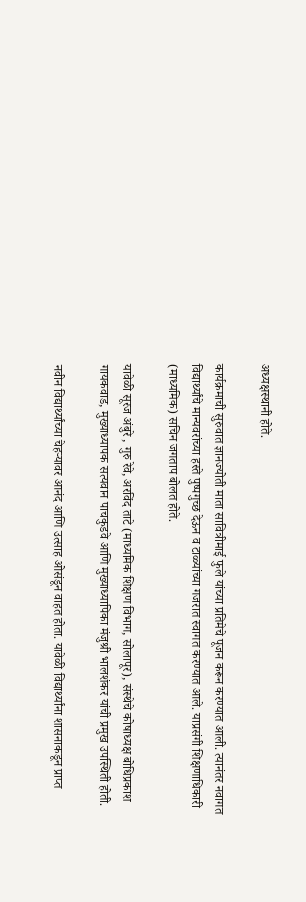अध्यक्षस्थानी होते.

कार्यक्रमाची सुरुवात ज्ञानज्योती माता सावित्रीमाई फुले यांच्या प्रतिमेचे पूजन करून करण्यात आली. त्यानंतर नवागत विद्यार्थ्यांचे मान्यवरांच्या हस्ते पुष्पगुच्छ देऊन व टाळ्यांच्या गजरात स्वागत करण्यात आले. याप्रसंगी शिक्षणाधिकारी (माध्यमिक) सचिन जगताप बोलत होते.

यावेळी सूरज अंबुरे , गुरु रेवे, अरविंद ताटे (माध्यमिक शिक्षण विभाग, सोलापूर), संस्थेचे कोषाध्यक्ष बोधिप्रकाश गायकवाड, मुख्याध्यापक सत्यवान पाचकुडवे आणि मुख्याध्यापिका मंजुश्री भालशंकर यांची प्रमुख उपस्थिती होती.

नवीन विद्यार्थ्यांच्या चेहऱ्यावर आनंद आणि उत्साह ओसंडून वाहत होता. यावेळी विद्यार्थ्यांना शासनाकडून प्राप्त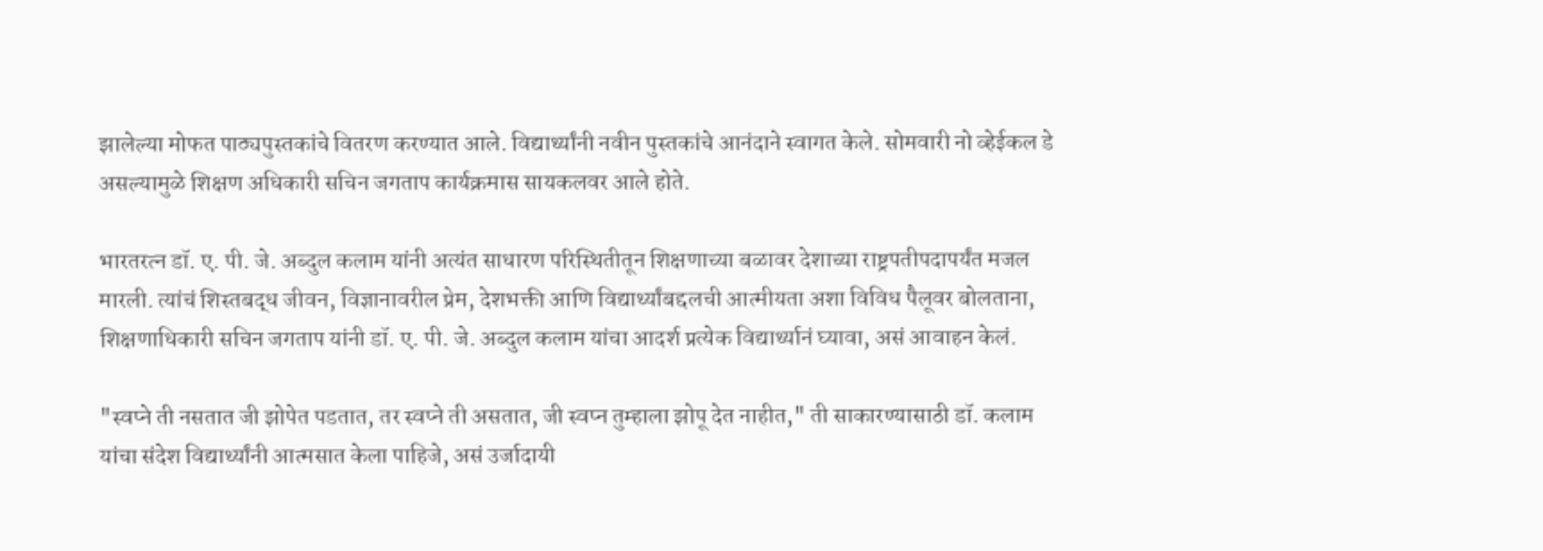झालेल्या मोफत पाठ्यपुस्तकांचे वितरण करण्यात आले. विद्यार्थ्यांनी नवीन पुस्तकांचे आनंदाने स्वागत केले. सोमवारी नो व्हेईकल डे असल्यामुळे शिक्षण अधिकारी सचिन जगताप कार्यक्रमास सायकलवर आले होते.

भारतरत्न डॉ. ए. पी. जे. अब्दुल कलाम यांनी अत्यंत साधारण परिस्थितीतून शिक्षणाच्या बळावर देशाच्या राष्ट्रपतीपदापर्यंत मजल मारली. त्यांचं शिस्तबद्ध जीवन, विज्ञानावरील प्रेम, देशभक्ती आणि विद्यार्थ्यांबद्दलची आत्मीयता अशा विविध पैलूवर बोलताना, शिक्षणाधिकारी सचिन जगताप यांनी डॉ. ए. पी. जे. अब्दुल कलाम यांचा आदर्श प्रत्येक विद्यार्थ्यानं घ्यावा, असं आवाहन केलं.

"स्वप्ने ती नसतात जी झोपेत पडतात, तर स्वप्ने ती असतात, जी स्वप्न तुम्हाला झोपू देत नाहीत," ती साकारण्यासाठी डॉ. कलाम यांचा संदेश विद्यार्थ्यांनी आत्मसात केला पाहिजे, असं उर्जादायी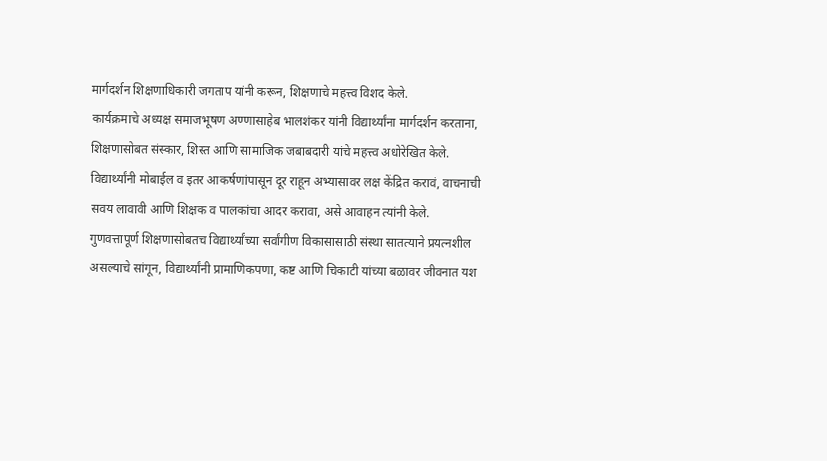मार्गदर्शन शिक्षणाधिकारी जगताप यांनी करून, शिक्षणाचे महत्त्व विशद केले.
कार्यक्रमाचे अध्यक्ष समाजभूषण अण्णासाहेब भालशंकर यांनी विद्यार्थ्यांना मार्गदर्शन करताना, शिक्षणासोबत संस्कार, शिस्त आणि सामाजिक जबाबदारी यांचे महत्त्व अधोरेखित केले. विद्यार्थ्यांनी मोबाईल व इतर आकर्षणांपासून दूर राहून अभ्यासावर लक्ष केंद्रित करावं, वाचनाची सवय लावावी आणि शिक्षक व पालकांचा आदर करावा, असे आवाहन त्यांनी केले.
गुणवत्तापूर्ण शिक्षणासोबतच विद्यार्थ्यांच्या सर्वांगीण विकासासाठी संस्था सातत्याने प्रयत्नशील असल्याचे सांगून, विद्यार्थ्यांनी प्रामाणिकपणा, कष्ट आणि चिकाटी यांच्या बळावर जीवनात यश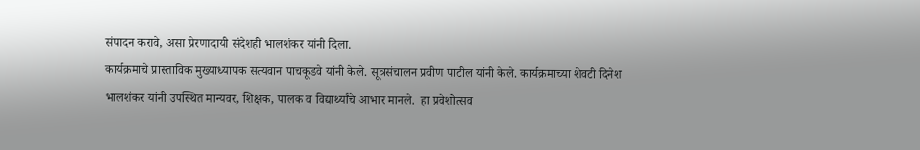संपादन करावे, असा प्रेरणादायी संदेशही भालशंकर यांनी दिला.
कार्यक्रमाचे प्रास्ताविक मुख्याध्यापक सत्यवान पाचकूडवे यांनी केले. सूत्रसंचालन प्रवीण पाटील यांनी केले. कार्यक्रमाच्या शेवटी दिनेश भालशंकर यांनी उपस्थित मान्यवर, शिक्षक, पालक व विद्यार्थ्यांचे आभार मानले.  हा प्रवेशोत्सव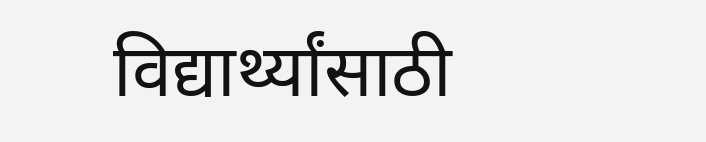विद्यार्थ्यांसाठी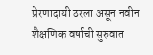प्रेरणादायी ठरला असून नवीन शैक्षणिक वर्षाची सुरुवात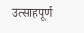उत्साहपूर्ण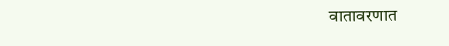वातावरणात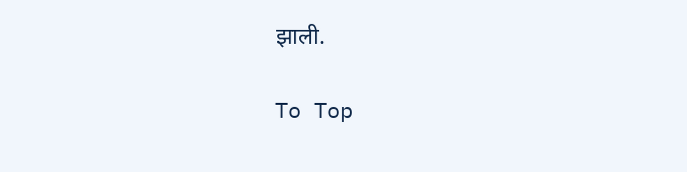झाली.

To Top